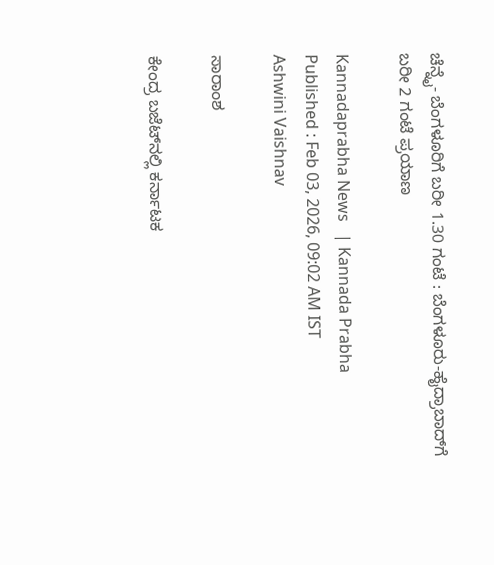ಚೆನ್ನೈ- ಬೆಂಗಳೂರಿಗೆ ಬರೀ 1.30 ಗಂಟೆ : ಬೆಂಗಳೂರು-ಹೈದ್ರಾಬಾದ್‌ಗೆ ಬರೀ 2 ಗಂಟೆ ಪ್ರಯಾಣ

Kannadaprabha News   | Kannada Prabha
Published : Feb 03, 2026, 09:02 AM IST
Ashwini Vaishnav

ಸಾರಾಂಶ

ಕೇಂದ್ರ ಬಜೆಟ್‌ನಲ್ಲಿ ಕರ್ನಾಟಕ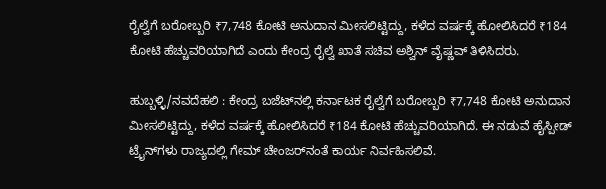ರೈಲ್ವೆಗೆ ಬರೋಬ್ಬರಿ ₹7,748 ಕೋಟಿ ಅನುದಾನ ಮೀಸಲಿಟ್ಟಿದ್ದು, ಕಳೆದ ವರ್ಷಕ್ಕೆ ಹೋಲಿಸಿದರೆ ₹184 ಕೋಟಿ ಹೆಚ್ಚುವರಿಯಾಗಿದೆ ಎಂದು ಕೇಂದ್ರ ರೈಲ್ವೆ ಖಾತೆ ಸಚಿವ ಅಶ್ವಿನ್‌ ವೈಷ್ಣವ್‌ ತಿಳಿಸಿದರು.

ಹುಬ್ಬಳ್ಳಿ/ನವದೆಹಲಿ : ಕೇಂದ್ರ ಬಜೆಟ್‌ನಲ್ಲಿ ಕರ್ನಾಟಕ ರೈಲ್ವೆಗೆ ಬರೋಬ್ಬರಿ ₹7,748 ಕೋಟಿ ಅನುದಾನ ಮೀಸಲಿಟ್ಟಿದ್ದು, ಕಳೆದ ವರ್ಷಕ್ಕೆ ಹೋಲಿಸಿದರೆ ₹184 ಕೋಟಿ ಹೆಚ್ಚುವರಿಯಾಗಿದೆ. ಈ ನಡುವೆ ಹೈಸ್ಪೀಡ್‌ ಟ್ರೈನ್‌ಗಳು ರಾಜ್ಯದಲ್ಲಿ ಗೇಮ್‌ ಚೇಂಜರ್‌ನಂತೆ ಕಾರ್ಯ ನಿರ್ವಹಿಸಲಿವೆ.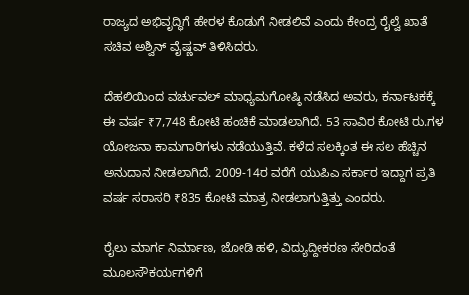ರಾಜ್ಯದ ಅಭಿವೃದ್ಧಿಗೆ ಹೇರಳ ಕೊಡುಗೆ ನೀಡಲಿವೆ ಎಂದು ಕೇಂದ್ರ ರೈಲ್ವೆ ಖಾತೆ ಸಚಿವ ಅಶ್ವಿನ್‌ ವೈಷ್ಣವ್‌ ತಿಳಿಸಿದರು.

ದೆಹಲಿಯಿಂದ ವರ್ಚುವಲ್‌ ಮಾಧ್ಯಮಗೋಷ್ಠಿ ನಡೆಸಿದ ಅವರು, ಕರ್ನಾಟಕಕ್ಕೆ ಈ ವರ್ಷ ₹7,748 ಕೋಟಿ ಹಂಚಿಕೆ ಮಾಡಲಾಗಿದೆ. 53 ಸಾವಿರ ಕೋಟಿ ರು.ಗಳ ಯೋಜನಾ ಕಾಮಗಾರಿಗಳು ನಡೆಯುತ್ತಿವೆ. ಕಳೆದ ಸಲಕ್ಕಿಂತ ಈ ಸಲ ಹೆಚ್ಚಿನ ಅನುದಾನ ನೀಡಲಾಗಿದೆ. 2009-14ರ ವರೆಗೆ ಯುಪಿಎ ಸರ್ಕಾರ ಇದ್ದಾಗ ಪ್ರತಿ ವರ್ಷ ಸರಾಸರಿ ₹835 ಕೋಟಿ ಮಾತ್ರ ನೀಡಲಾಗುತ್ತಿತ್ತು ಎಂದರು.

ರೈಲು ಮಾರ್ಗ ನಿರ್ಮಾಣ, ಜೋಡಿ ಹಳಿ, ವಿದ್ಯುದ್ದೀಕರಣ ಸೇರಿದಂತೆ ಮೂಲಸೌಕರ್ಯಗಳಿಗೆ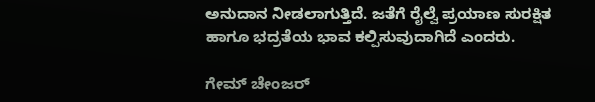ಅನುದಾನ ನೀಡಲಾಗುತ್ತಿದೆ. ಜತೆಗೆ ರೈಲ್ವೆ ಪ್ರಯಾಣ ಸುರಕ್ಷಿತ ಹಾಗೂ ಭದ್ರತೆಯ ಭಾವ ಕಲ್ಪಿಸುವುದಾಗಿದೆ ಎಂದರು.

ಗೇಮ್‌ ಚೇಂಜರ್‌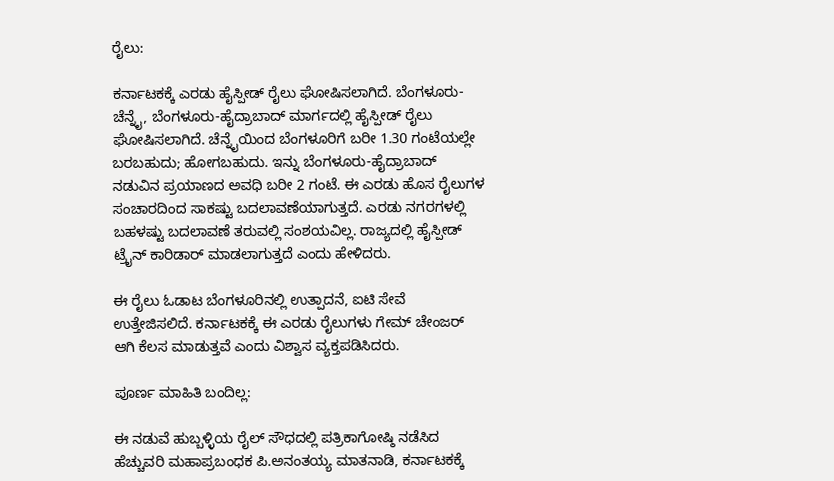ರೈಲು:

ಕರ್ನಾಟಕಕ್ಕೆ ಎರಡು ಹೈಸ್ಪೀಡ್‌ ರೈಲು ಘೋಷಿಸಲಾಗಿದೆ. ಬೆಂಗಳೂರು-ಚೆನ್ನೈ, ಬೆಂಗಳೂರು-ಹೈದ್ರಾಬಾದ್‌ ಮಾರ್ಗದಲ್ಲಿ ಹೈಸ್ಪೀಡ್‌ ರೈಲು ಘೋಷಿಸಲಾಗಿದೆ. ಚೆನ್ನೈಯಿಂದ ಬೆಂಗಳೂರಿಗೆ ಬರೀ 1.30 ಗಂಟೆಯಲ್ಲೇ ಬರಬಹುದು; ಹೋಗಬಹುದು. ಇನ್ನು ಬೆಂಗಳೂರು-ಹೈದ್ರಾಬಾದ್‌ ನಡುವಿನ ಪ್ರಯಾಣದ ಅವಧಿ ಬರೀ 2 ಗಂಟೆ. ಈ ಎರಡು ಹೊಸ ರೈಲುಗಳ ಸಂಚಾರದಿಂದ ಸಾಕಷ್ಟು ಬದಲಾವಣೆಯಾಗುತ್ತದೆ. ಎರಡು ನಗರಗಳಲ್ಲಿ ಬಹಳಷ್ಟು ಬದಲಾವಣೆ ತರುವಲ್ಲಿ ಸಂಶಯವಿಲ್ಲ. ರಾಜ್ಯದಲ್ಲಿ ಹೈಸ್ಪೀಡ್ ಟ್ರೈನ್ ಕಾರಿಡಾರ್ ಮಾಡಲಾಗುತ್ತದೆ ಎಂದು ಹೇಳಿದರು.

ಈ ರೈಲು ಓಡಾಟ ಬೆಂಗಳೂರಿನಲ್ಲಿ ಉತ್ಪಾದನೆ, ಐಟಿ ಸೇವೆ ಉತ್ತೇಜಿಸಲಿದೆ. ಕರ್ನಾಟಕಕ್ಕೆ ಈ ಎರಡು ರೈಲುಗಳು ಗೇಮ್‌ ಚೇಂಜರ್‌ ಆಗಿ ಕೆಲಸ ಮಾಡುತ್ತವೆ ಎಂದು ವಿಶ್ವಾಸ ವ್ಯಕ್ತಪಡಿಸಿದರು.

ಪೂರ್ಣ ಮಾಹಿತಿ ಬಂದಿಲ್ಲ:

ಈ ನಡುವೆ ಹುಬ್ಬಳ್ಳಿಯ ರೈಲ್‌ ಸೌಧದಲ್ಲಿ ಪತ್ರಿಕಾಗೋಷ್ಠಿ ನಡೆಸಿದ ಹೆಚ್ಚುವರಿ ಮಹಾಪ್ರಬಂಧಕ ಪಿ.ಅನಂತಯ್ಯ ಮಾತನಾಡಿ, ಕರ್ನಾಟಕಕ್ಕೆ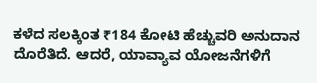ಕಳೆದ ಸಲಕ್ಕಿಂತ ₹184 ಕೋಟಿ ಹೆಚ್ಚುವರಿ ಅನುದಾನ ದೊರೆತಿದೆ. ಆದರೆ, ಯಾವ್ಯಾವ ಯೋಜನೆಗಳಿಗೆ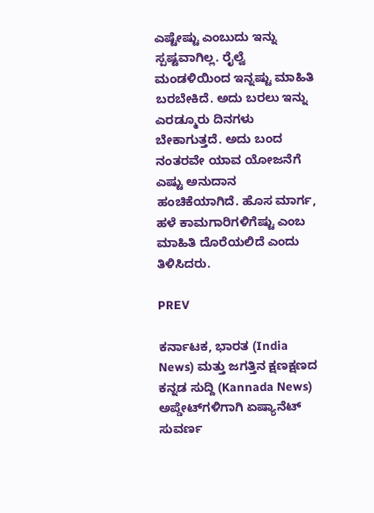ಎಷ್ಟೇಷ್ಟು ಎಂಬುದು ಇನ್ನು ಸ್ಪಷ್ಟವಾಗಿಲ್ಲ. ರೈಲ್ವೆ ಮಂಡಳಿಯಿಂದ ಇನ್ನಷ್ಟು ಮಾಹಿತಿ ಬರಬೇಕಿದೆ. ಅದು ಬರಲು ಇನ್ನು ಎರಡ್ಮೂರು ದಿನಗಳು ಬೇಕಾಗುತ್ತದೆ. ಅದು ಬಂದ ನಂತರವೇ ಯಾವ ಯೋಜನೆಗೆ ಎಷ್ಟು ಅನುದಾನ ಹಂಚಿಕೆಯಾಗಿದೆ. ಹೊಸ ಮಾರ್ಗ, ಹಳೆ ಕಾಮಗಾರಿಗಳಿಗೆಷ್ಟು ಎಂಬ ಮಾಹಿತಿ ದೊರೆಯಲಿದೆ ಎಂದು ತಿಳಿಸಿದರು.

PREV

ಕರ್ನಾಟಕ, ಭಾರತ (India News) ಮತ್ತು ಜಗತ್ತಿನ ಕ್ಷಣಕ್ಷಣದ ಕನ್ನಡ ಸುದ್ದಿ (Kannada News) ಅಪ್ಡೇಟ್‌ಗಳಿಗಾಗಿ ಏಷ್ಯಾನೆಟ್ ಸುವರ್ಣ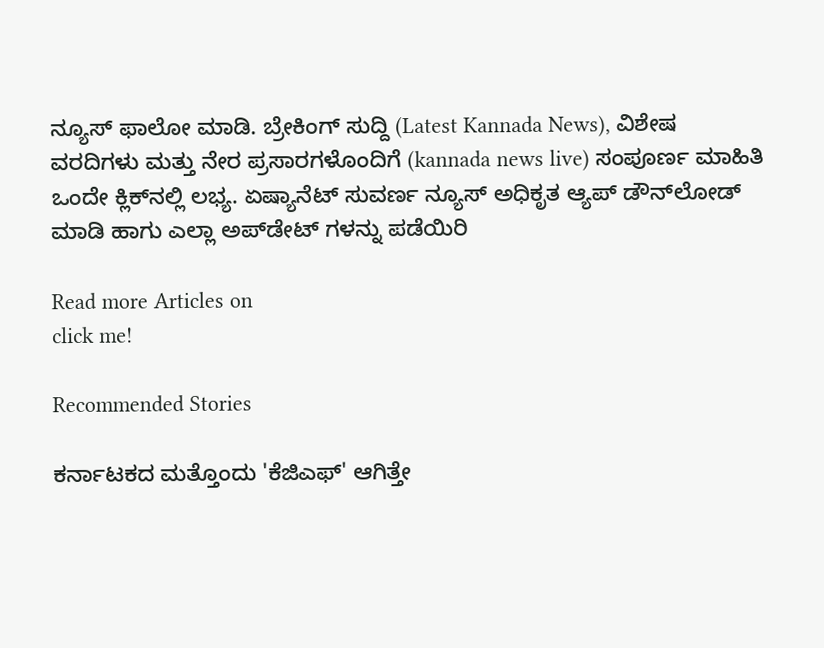ನ್ಯೂಸ್‌ ಫಾಲೋ ಮಾಡಿ. ಬ್ರೇಕಿಂಗ್ ಸುದ್ದಿ (Latest Kannada News), ವಿಶೇಷ ವರದಿಗಳು ಮತ್ತು ನೇರ ಪ್ರಸಾರಗಳೊಂದಿಗೆ (kannada news live) ಸಂಪೂರ್ಣ ಮಾಹಿತಿ ಒಂದೇ ಕ್ಲಿಕ್‌ನಲ್ಲಿ ಲಭ್ಯ. ಏಷ್ಯಾನೆಟ್ ಸುವರ್ಣ ನ್ಯೂಸ್ ಅಧಿಕೃತ ಆ್ಯಪ್ ಡೌನ್‌ಲೋಡ್ ಮಾಡಿ ಹಾಗು ಎಲ್ಲಾ ಅಪ್‌ಡೇಟ್ ಗಳನ್ನು ಪಡೆಯಿರಿ

Read more Articles on
click me!

Recommended Stories

ಕರ್ನಾಟಕದ ಮತ್ತೊಂದು 'ಕೆಜಿಎಫ್' ಆಗಿತ್ತೇ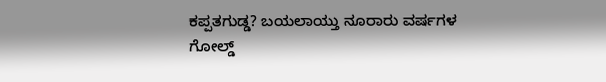ಕಪ್ಪತಗುಡ್ಡ? ಬಯಲಾಯ್ತು ನೂರಾರು ವರ್ಷಗಳ ಗೋಲ್ಡ್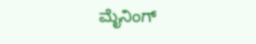ಮೈನಿಂಗ್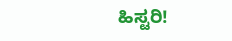ಹಿಸ್ಟರಿ!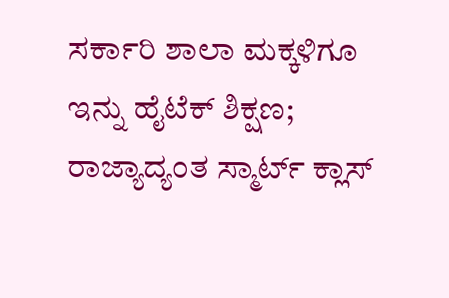ಸರ್ಕಾರಿ ಶಾಲಾ ಮಕ್ಕಳಿಗೂ ಇನ್ನು ಹೈಟೆಕ್ ಶಿಕ್ಷಣ; ರಾಜ್ಯಾದ್ಯಂತ ಸ್ಮಾರ್ಟ್ ಕ್ಲಾಸ್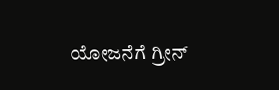ಯೋಜನೆಗೆ ಗ್ರೀನ್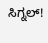ಸಿಗ್ನಲ್!